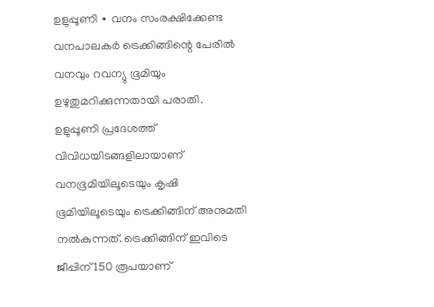ഉളുപ്പൂണി ∙ വനം സംരക്ഷിക്കേണ്ട വനപാലകർ ട്രെക്കിങ്ങിന്റെ പേരിൽ വനവും റവന്യു ഭൂമിയും ഉഴുതുമറിക്കുന്നതായി പരാതി.
ഉളുപ്പൂണി പ്രദേശത്ത് വിവിധയിടങ്ങളിലായാണ് വനഭൂമിയിലൂടെയും കൃഷി ഭൂമിയിലൂടെയും ട്രെക്കിങ്ങിന് അനുമതി നൽകുന്നത്. ട്രെക്കിങ്ങിന് ഇവിടെ ജീപ്പിന് 150 രൂപയാണ്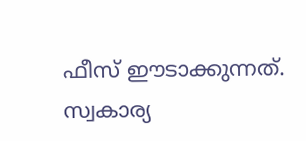ഫീസ് ഈടാക്കുന്നത്.
സ്വകാര്യ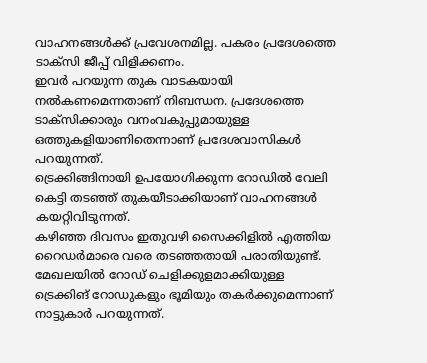വാഹനങ്ങൾക്ക് പ്രവേശനമില്ല. പകരം പ്രദേശത്തെ ടാക്സി ജീപ്പ് വിളിക്കണം.
ഇവർ പറയുന്ന തുക വാടകയായി നൽകണമെന്നതാണ് നിബന്ധന. പ്രദേശത്തെ ടാക്സിക്കാരും വനംവകുപ്പുമായുള്ള ഒത്തുകളിയാണിതെന്നാണ് പ്രദേശവാസികൾ പറയുന്നത്.
ട്രെക്കിങ്ങിനായി ഉപയോഗിക്കുന്ന റോഡിൽ വേലി കെട്ടി തടഞ്ഞ് തുകയീടാക്കിയാണ് വാഹനങ്ങൾ കയറ്റിവിടുന്നത്.
കഴിഞ്ഞ ദിവസം ഇതുവഴി സൈക്കിളിൽ എത്തിയ റൈഡർമാരെ വരെ തടഞ്ഞതായി പരാതിയുണ്ട്. മേഖലയിൽ റോഡ് ചെളിക്കുളമാക്കിയുള്ള ട്രെക്കിങ് റോഡുകളും ഭൂമിയും തകർക്കുമെന്നാണ് നാട്ടുകാർ പറയുന്നത്.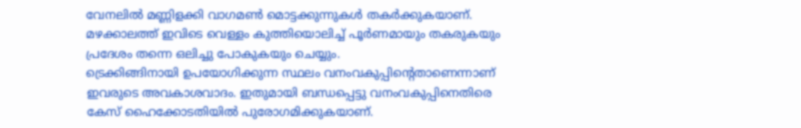വേനലിൽ മണ്ണിളക്കി വാഗമൺ മൊട്ടക്കുന്നുകൾ തകർക്കുകയാണ്. മഴക്കാലത്ത് ഇവിടെ വെള്ളം കുത്തിയൊലിച്ച് പൂർണമായും തകരുകയും പ്രദേശം തന്നെ ഒലിച്ചു പോകുകയും ചെയ്യും.
ട്രെക്കിങ്ങിനായി ഉപയോഗിക്കുന്ന സ്ഥലം വനംവകുപ്പിന്റെതാണെന്നാണ് ഇവരുടെ അവകാശവാദം. ഇതുമായി ബന്ധപ്പെട്ടു വനംവകുപ്പിനെതിരെ കേസ് ഹൈക്കോടതിയിൽ പുരോഗമിക്കുകയാണ്.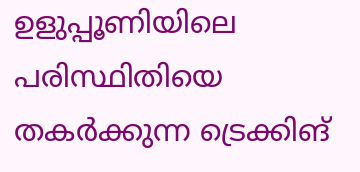ഉളുപ്പൂണിയിലെ പരിസ്ഥിതിയെ തകർക്കുന്ന ട്രെക്കിങ്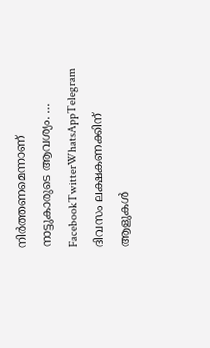നിർത്തണമെന്നാണ് നാട്ടുകാരുടെ ആവശ്യം. … FacebookTwitterWhatsAppTelegram
ദിവസം ലക്ഷകണക്കിന് ആളുകൾ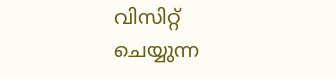വിസിറ്റ് ചെയ്യുന്ന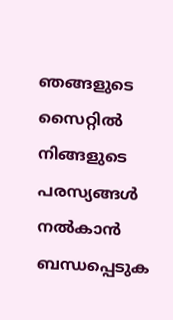ഞങ്ങളുടെ സൈറ്റിൽ നിങ്ങളുടെ പരസ്യങ്ങൾ നൽകാൻ ബന്ധപ്പെടുക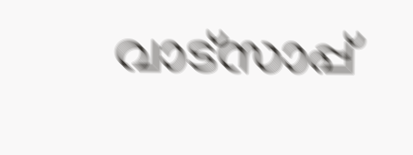വാട്സാപ്പ്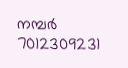നമ്പർ 7012309231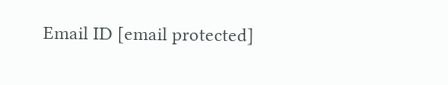Email ID [email protected]